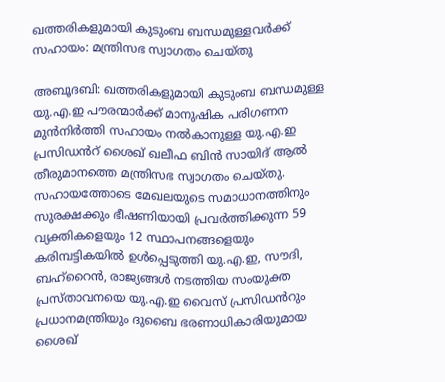ഖത്തരികളുമായി കുടുംബ ബന്ധമുള്ളവർക്ക് സഹായം: മന്ത്രിസഭ സ്വാഗതം ചെയ്തു

അബൂദബി: ഖത്തരികളുമായി കുടുംബ ബന്ധമുള്ള യു.എ.ഇ പൗരന്മാർക്ക് മാനുഷിക പരിഗണന മുൻനിർത്തി സഹായം നൽകാനുള്ള യു.എ.ഇ പ്രസിഡൻറ് ശൈഖ് ഖലീഫ ബിൻ സായിദ് ആൽ തീരുമാനത്തെ മന്ത്രിസഭ സ്വാഗതം ചെയ്തു. സഹായത്തോടെ മേഖലയുടെ സമാധാനത്തിനും സുരക്ഷക്കും ഭീഷണിയായി പ്രവർത്തിക്കുന്ന 59 വ്യക്തികളെയും 12 സ്ഥാപനങ്ങളെയും കരിമ്പട്ടികയിൽ ഉൾപ്പെടുത്തി യു.എ.ഇ, സൗദി, ബഹ്റൈൻ, രാജ്യങ്ങൾ നടത്തിയ സംയുക്ത പ്രസ്താവനയെ യു.എ.ഇ വൈസ് പ്രസിഡൻറും പ്രധാനമന്ത്രിയും ദുബൈ ഭരണാധികാരിയുമായ ശൈഖ്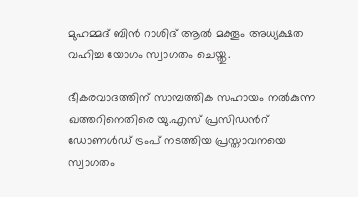മുഹമ്മദ് ബിൻ റാശിദ് ആൽ മക്തൂം അധ്യക്ഷത വഹിച്ച യോഗം സ്വാഗതം ചെയ്തു.

ഭീകരവാദത്തിന് സാമ്പത്തിക സഹായം നൽകുന്ന ഖത്തറിനെതിരെ യു.എസ് പ്രസിഡൻറ് ഡോണൾഡ് ട്രംപ് നടത്തിയ പ്രസ്താവനയെ സ്വാഗതം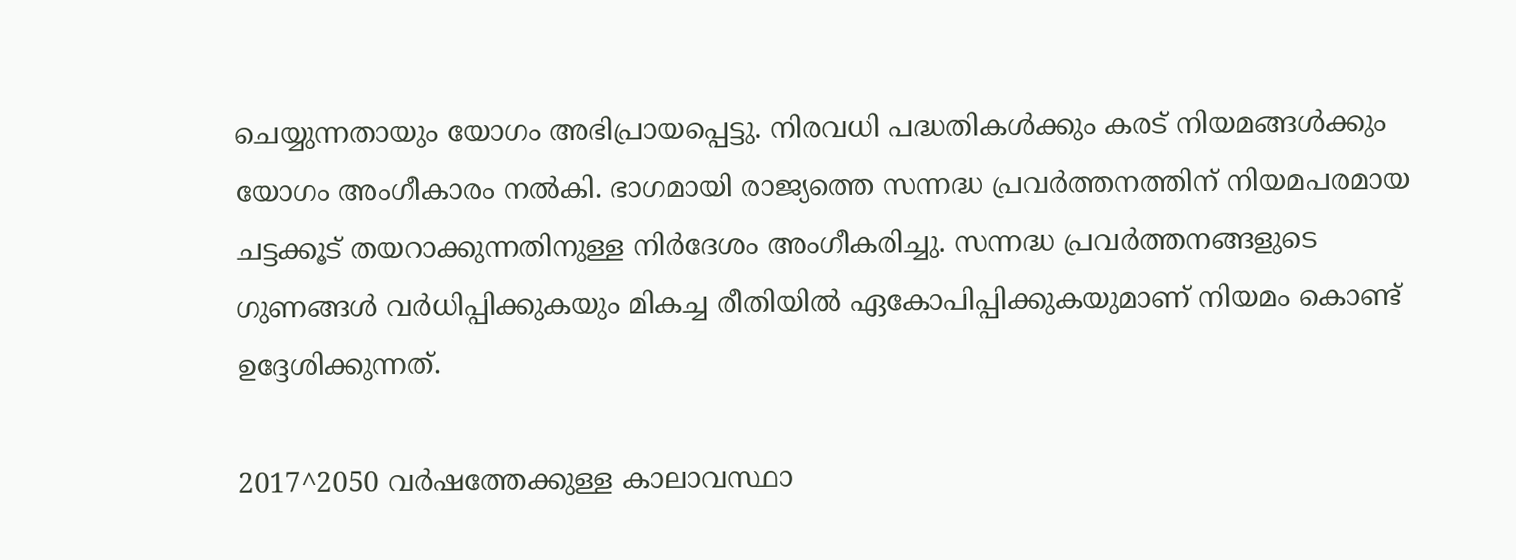ചെയ്യുന്നതായും യോഗം അഭിപ്രായപ്പെട്ടു. നിരവധി പദ്ധതികൾക്കും കരട് നിയമങ്ങൾക്കും യോഗം അംഗീകാരം നൽകി. ഭാഗമായി രാജ്യത്തെ സന്നദ്ധ പ്രവർത്തനത്തിന് നിയമപരമായ ചട്ടക്കൂട് തയറാക്കുന്നതിനുള്ള നിർദേശം അംഗീകരിച്ചു. സന്നദ്ധ പ്രവർത്തനങ്ങളുടെ ഗുണങ്ങൾ വർധിപ്പിക്കുകയും മികച്ച രീതിയിൽ ഏകോപിപ്പിക്കുകയുമാണ് നിയമം കൊണ്ട് ഉദ്ദേശിക്കുന്നത്.

2017^2050 വർഷത്തേക്കുള്ള കാലാവസ്ഥാ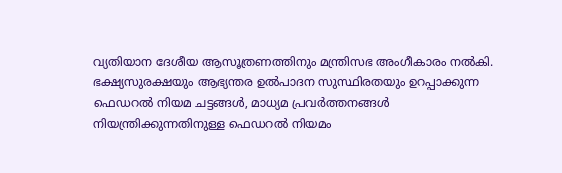വ്യതിയാന ദേശീയ ആസൂത്രണത്തിനും മന്ത്രിസഭ അംഗീകാരം നൽകി. ഭക്ഷ്യസുരക്ഷയും ആഭ്യന്തര ഉൽപാദന സുസ്ഥിരതയും ഉറപ്പാക്കുന്ന ഫെഡറൽ നിയമ ചട്ടങ്ങൾ, മാധ്യമ പ്രവർത്തനങ്ങൾ നിയന്ത്രിക്കുന്നതിനുള്ള ഫെഡറൽ നിയമം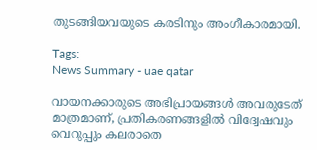തുടങ്ങിയവയുടെ കരടിനും അംഗീകാരമായി.

Tags:
News Summary - uae qatar

വായനക്കാരുടെ അഭിപ്രായങ്ങള്‍ അവരുടേത് മാത്രമാണ്, പ്രതികരണങ്ങളിൽ വിദ്വേഷവും വെറുപ്പും കലരാതെ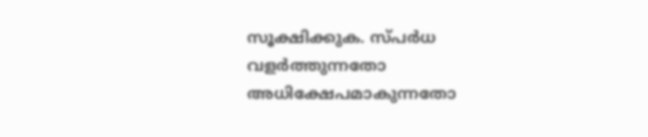സൂക്ഷിക്കുക. സ്പർധ വളർത്തുന്നതോ അധിക്ഷേപമാകുന്നതോ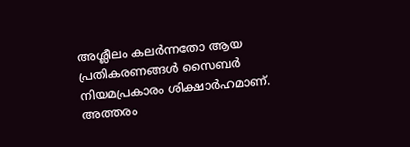അശ്ലീലം കലർന്നതോ ആയ പ്രതികരണങ്ങൾ സൈബർ നിയമപ്രകാരം ശിക്ഷാർഹമാണ്. അത്തരം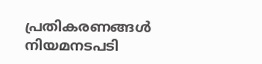പ്രതികരണങ്ങൾ നിയമനടപടി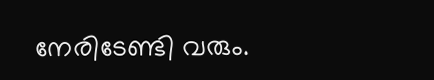നേരിടേണ്ടി വരും.